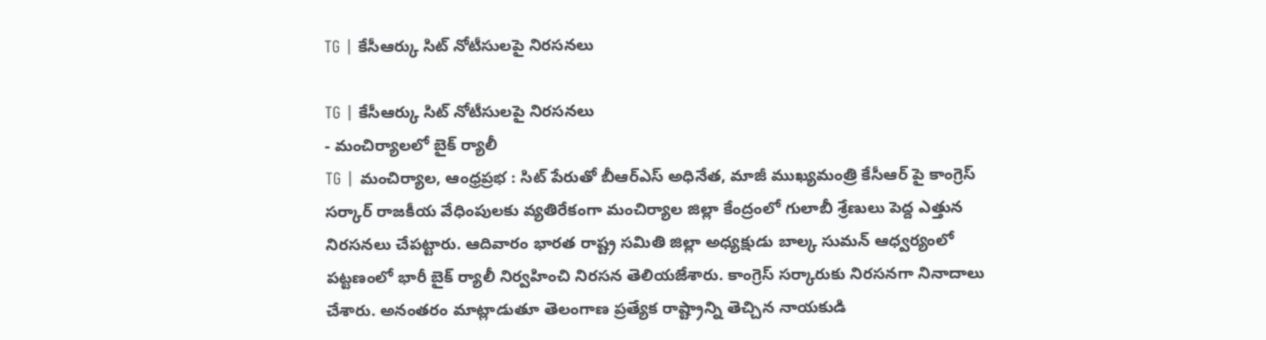TG | కేసీఆర్కు సిట్ నోటీసులపై నిరసనలు

TG | కేసీఆర్కు సిట్ నోటీసులపై నిరసనలు
- మంచిర్యాలలో బైక్ ర్యాలీ
TG | మంచిర్యాల, ఆంధ్రప్రభ : సిట్ పేరుతో బీఆర్ఎస్ అధినేత, మాజీ ముఖ్యమంత్రి కేసీఆర్ పై కాంగ్రెస్ సర్కార్ రాజకీయ వేధింపులకు వ్యతిరేకంగా మంచిర్యాల జిల్లా కేంద్రంలో గులాబీ శ్రేణులు పెద్ద ఎత్తున నిరసనలు చేపట్టారు. ఆదివారం భారత రాష్ట్ర సమితి జిల్లా అధ్యక్షుడు బాల్క సుమన్ ఆధ్వర్యంలో పట్టణంలో భారీ బైక్ ర్యాలీ నిర్వహించి నిరసన తెలియజేశారు. కాంగ్రెస్ సర్కారుకు నిరసనగా నినాదాలు చేశారు. అనంతరం మాట్లాడుతూ తెలంగాణ ప్రత్యేక రాష్ట్రాన్ని తెచ్చిన నాయకుడి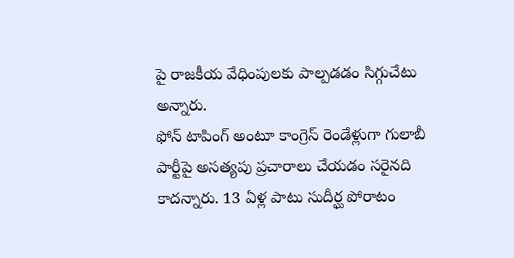పై రాజకీయ వేధింపులకు పాల్పడడం సిగ్గుచేటు అన్నారు.
ఫోన్ టాపింగ్ అంటూ కాంగ్రెస్ రెండేళ్లుగా గులాబీ పార్టీపై అసత్యపు ప్రచారాలు చేయడం సరైనది కాదన్నారు. 13 ఏళ్ల పాటు సుదీర్ఘ పోరాటం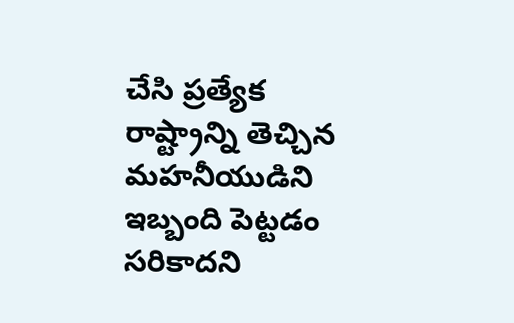చేసి ప్రత్యేక రాష్ట్రాన్ని తెచ్చిన మహనీయుడిని ఇబ్బంది పెట్టడం సరికాదని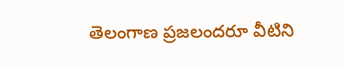తెలంగాణ ప్రజలందరూ వీటిని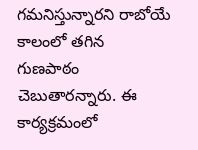గమనిస్తున్నారని రాబోయే కాలంలో తగిన గుణపాఠం చెబుతారన్నారు. ఈ కార్యక్రమంలో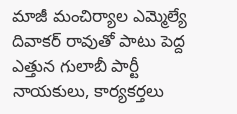మాజీ మంచిర్యాల ఎమ్మెల్యే దివాకర్ రావుతో పాటు పెద్ద ఎత్తున గులాబీ పార్టీ నాయకులు, కార్యకర్తలు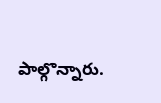పాల్గొన్నారు.